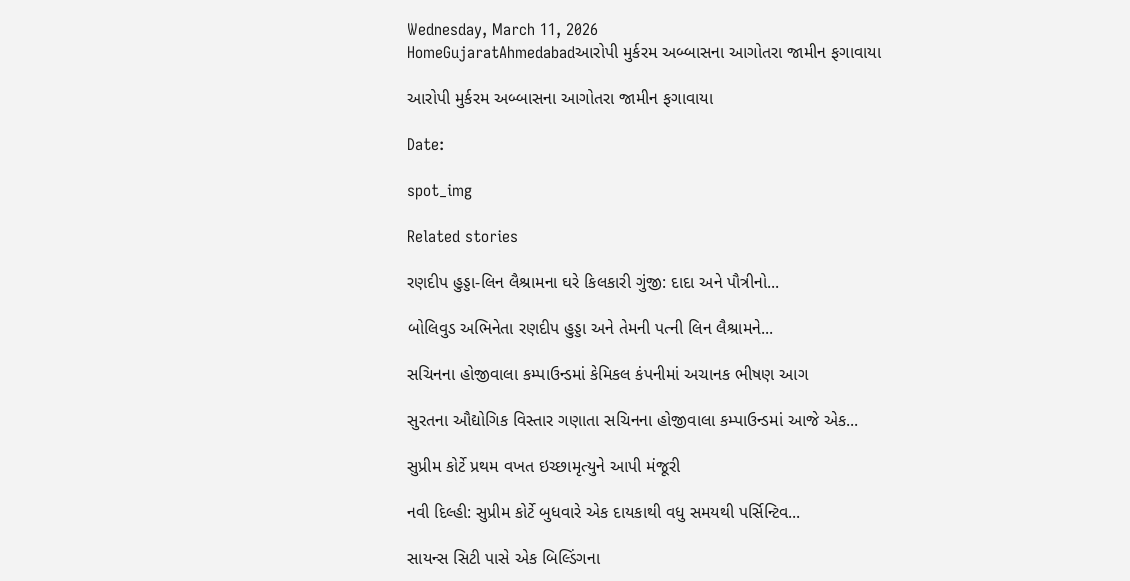Wednesday, March 11, 2026
HomeGujaratAhmedabadઆરોપી મુર્કરમ અબ્બાસના આગોતરા જામીન ફગાવાયા

આરોપી મુર્કરમ અબ્બાસના આગોતરા જામીન ફગાવાયા

Date:

spot_img

Related stories

રણદીપ હુડ્ડા-લિન લૈશ્રામના ઘરે કિલકારી ગુંજી: દાદા અને પૌત્રીનો...

બોલિવુડ અભિનેતા રણદીપ હુડ્ડા અને તેમની પત્ની લિન લૈશ્રામને...

સચિનના હોજીવાલા કમ્પાઉન્ડમાં કેમિકલ કંપનીમાં અચાનક ભીષણ આગ

સુરતના ઔદ્યોગિક વિસ્તાર ગણાતા સચિનના હોજીવાલા કમ્પાઉન્ડમાં આજે એક...

સુપ્રીમ કોર્ટે પ્રથમ વખત ઇચ્છામૃત્યુને આપી મંજૂરી

નવી દિલ્હી: સુપ્રીમ કોર્ટે બુધવારે એક દાયકાથી વધુ સમયથી પર્સિન્ટિવ...

સાયન્સ સિટી પાસે એક બિલ્ડિંગના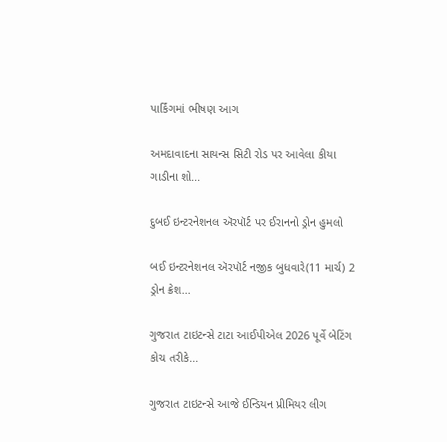પાર્કિંગમાં ભીષણ આગ

અમદાવાદના સાયન્સ સિટી રોડ પર આવેલા કીયા ગાડીના શો...

દુબઈ ઇન્ટરનેશનલ ઍરપૉર્ટ પર ઈરાનનો ડ્રોન હુમલો

બઈ ઇન્ટરનેશનલ ઍરપૉર્ટ નજીક બુધવારે(11 માર્ચ) 2 ડ્રોન ક્રેશ...

ગુજરાત ટાઇટન્સે ટાટા આઈપીએલ 2026 પૂર્વે બેટિંગ કોચ તરીકે...

ગુજરાત ટાઇટન્સે આજે ઈન્ડિયન પ્રીમિયર લીગ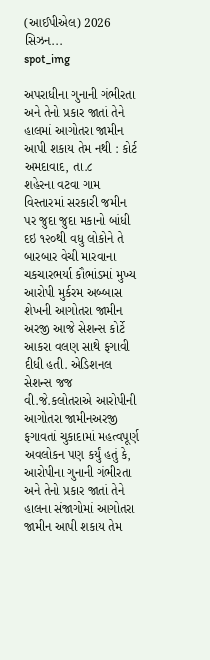(આઈપીએલ) 2026 સિઝન...
spot_img

અપરાધીના ગુનાની ગંભીરતા અને તેનો પ્રકાર જાતાં તેને હાલમાં આગોતરા જામીન આપી શકાય તેમ નથી : કોર્ટ
અમદાવાદ, તા.૮
શહેરના વટવા ગામ વિસ્તારમાં સરકારી જમીન પર જુદા જુદા મકાનો બાંધી દઇ ૧૨૦થી વધુ લોકોને તે બારબાર વેચી મારવાના ચકચારભર્યા કૌભાંડમાં મુખ્ય આરોપી મુર્કરમ અબ્બાસ શેખની આગોતરા જામીન અરજી આજે સેશન્સ કોર્ટે આકરા વલણ સાથે ફગાવી દીધી હતી. એડિશનલ સેશન્સ જજ વી.જે.કલોતરાએ આરોપીની આગોતરા જામીનઅરજી ફગાવતાં ચુકાદામાં મહત્વપૂર્ણ અવલોકન પણ કર્યું હતું કે, આરોપીના ગુનાની ગંભીરતા અને તેનો પ્રકાર જાતાં તેને હાલના સંજાગોમાં આગોતરા જામીન આપી શકાય તેમ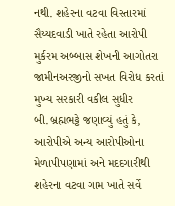નથી. શહેરના વટવા વિસ્તારમાં સૈય્યદવાડી ખાતે રહેતા આરોપી મુર્કરમ અબ્બાસ શેખની આગોતરા જામીનઅરજીનો સખત વિરોધ કરતાં મુખ્ય સરકારી વકીલ સુધીર બી.બ્રહ્મભટ્ટે જણાવ્યું હતું કે, આરોપીએ અન્ય આરોપીઓના મેળાપીપણામાં અને મદદગારીથી શહેરના વટવા ગામ ખાતે સર્વે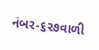નંબર-૬૨૭વાળી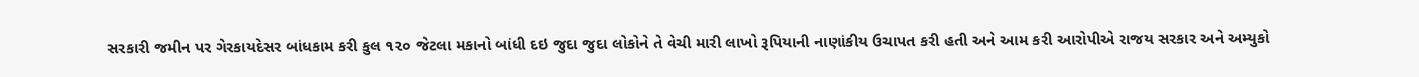સરકારી જમીન પર ગેરકાયદેસર બાંધકામ કરી કુલ ૧૨૦ જેટલા મકાનો બાંધી દઇ જુદા જુદા લોકોને તે વેચી મારી લાખો રૂપિયાની નાણાંકીય ઉચાપત કરી હતી અને આમ કરી આરોપીએ રાજય સરકાર અને અમ્યુકો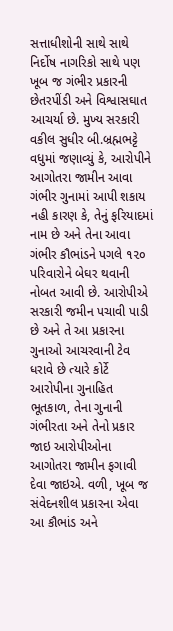સત્તાધીશોની સાથે સાથે નિર્દોષ નાગરિકો સાથે પણ ખૂબ જ ગંભીર પ્રકારની છેતરપીંડી અને વિશ્વાસઘાત આચર્યા છે. મુખ્ય સરકારી વકીલ સુધીર બી.બ્રહ્મભટ્ટે વધુમાં જણાવ્યું કે, આરોપીને આગોતરા જામીન આવા ગંભીર ગુનામાં આપી શકાય નહી કારણ કે, તેનું ફરિયાદમાં નામ છે અને તેના આવા ગંભીર કૌભાંડને પગલે ૧૨૦ પરિવારોને બેઘર થવાની નોબત આવી છે. આરોપીએ સરકારી જમીન પચાવી પાડી છે અને તે આ પ્રકારના ગુનાઓ આચરવાની ટેવ ધરાવે છે ત્યારે કોર્ટે આરોપીના ગુનાહિત ભૂતકાળ, તેના ગુનાની ગંભીરતા અને તેનો પ્રકાર જાઇ આરોપીઓના આગોતરા જામીન ફગાવી દેવા જાઇએ. વળી, ખૂબ જ સંવેદનશીલ પ્રકારના એવા આ કૌભાંડ અને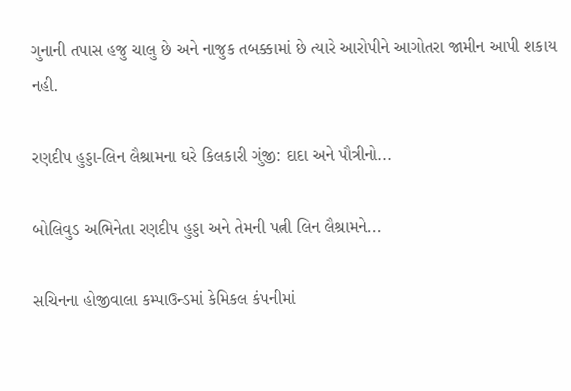ગુનાની તપાસ હજુ ચાલુ છે અને નાજુક તબક્કામાં છે ત્યારે આરોપીને આગોતરા જામીન આપી શકાય નહી.

રણદીપ હુડ્ડા-લિન લૈશ્રામના ઘરે કિલકારી ગુંજી: દાદા અને પૌત્રીનો...

બોલિવુડ અભિનેતા રણદીપ હુડ્ડા અને તેમની પત્ની લિન લૈશ્રામને...

સચિનના હોજીવાલા કમ્પાઉન્ડમાં કેમિકલ કંપનીમાં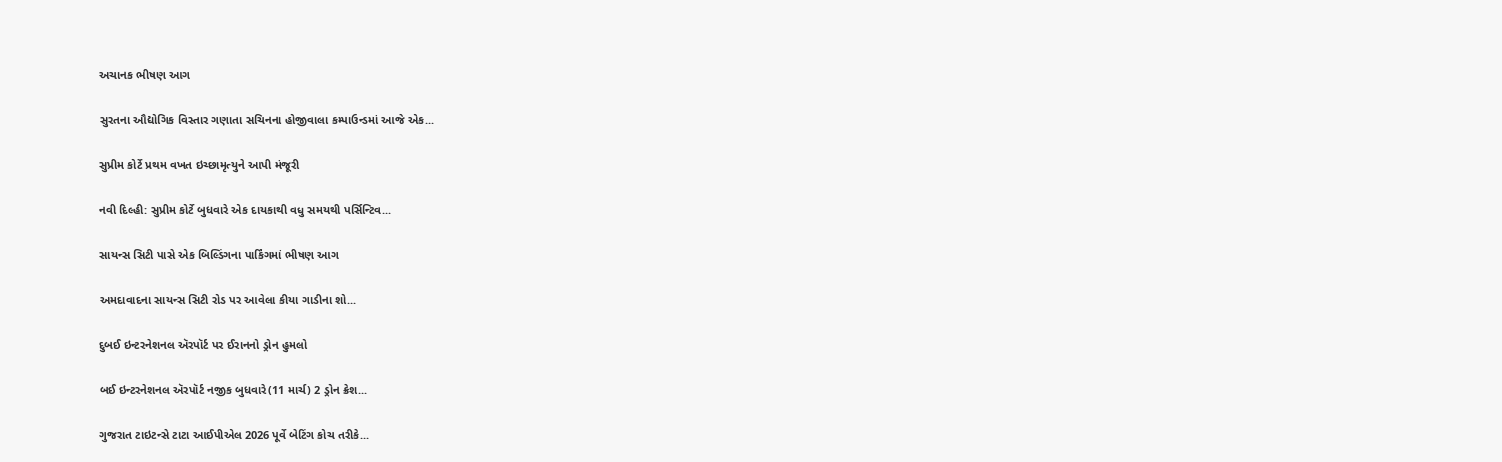અચાનક ભીષણ આગ

સુરતના ઔદ્યોગિક વિસ્તાર ગણાતા સચિનના હોજીવાલા કમ્પાઉન્ડમાં આજે એક...

સુપ્રીમ કોર્ટે પ્રથમ વખત ઇચ્છામૃત્યુને આપી મંજૂરી

નવી દિલ્હી: સુપ્રીમ કોર્ટે બુધવારે એક દાયકાથી વધુ સમયથી પર્સિન્ટિવ...

સાયન્સ સિટી પાસે એક બિલ્ડિંગના પાર્કિંગમાં ભીષણ આગ

અમદાવાદના સાયન્સ સિટી રોડ પર આવેલા કીયા ગાડીના શો...

દુબઈ ઇન્ટરનેશનલ ઍરપૉર્ટ પર ઈરાનનો ડ્રોન હુમલો

બઈ ઇન્ટરનેશનલ ઍરપૉર્ટ નજીક બુધવારે(11 માર્ચ) 2 ડ્રોન ક્રેશ...

ગુજરાત ટાઇટન્સે ટાટા આઈપીએલ 2026 પૂર્વે બેટિંગ કોચ તરીકે...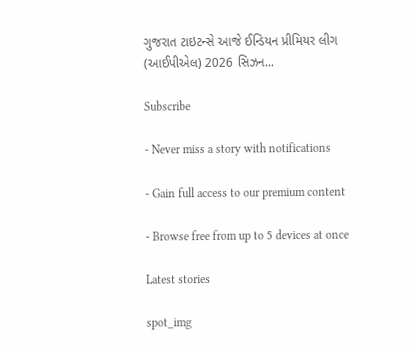ગુજરાત ટાઇટન્સે આજે ઈન્ડિયન પ્રીમિયર લીગ (આઈપીએલ) 2026 સિઝન...

Subscribe

- Never miss a story with notifications

- Gain full access to our premium content

- Browse free from up to 5 devices at once

Latest stories

spot_img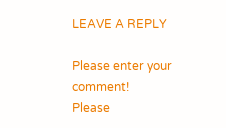LEAVE A REPLY

Please enter your comment!
Please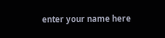enter your name here